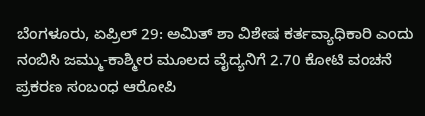ಬೆಂಗಳೂರು, ಏಪ್ರಿಲ್ 29: ಅಮಿತ್ ಶಾ ವಿಶೇಷ ಕರ್ತವ್ಯಾಧಿಕಾರಿ ಎಂದು ನಂಬಿಸಿ ಜಮ್ಮು-ಕಾಶ್ಮೀರ ಮೂಲದ ವೈದ್ಯನಿಗೆ 2.70 ಕೋಟಿ ವಂಚನೆ ಪ್ರಕರಣ ಸಂಬಂಧ ಆರೋಪಿ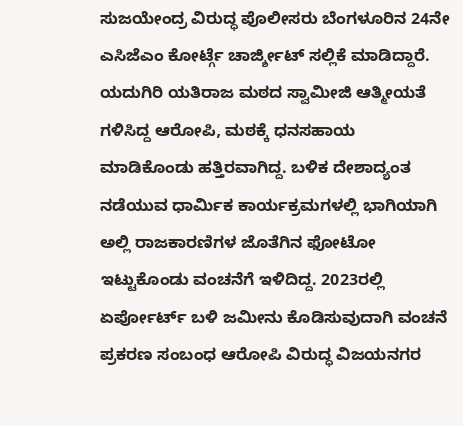ಸುಜಯೇಂದ್ರ ವಿರುದ್ಧ ಪೊಲೀಸರು ಬೆಂಗಳೂರಿನ 24ನೇ ಎಸಿಜೆಎಂ ಕೋರ್ಟ್ಗೆ ಚಾರ್ಜ್ಶೀಟ್ ಸಲ್ಲಿಕೆ ಮಾಡಿದ್ದಾರೆ. ಯದುಗಿರಿ ಯತಿರಾಜ ಮಠದ ಸ್ವಾಮೀಜಿ ಆತ್ಮೀಯತೆ ಗಳಿಸಿದ್ದ ಆರೋಪಿ, ಮಠಕ್ಕೆ ಧನಸಹಾಯ ಮಾಡಿಕೊಂಡು ಹತ್ತಿರವಾಗಿದ್ದ. ಬಳಿಕ ದೇಶಾದ್ಯಂತ ನಡೆಯುವ ಧಾರ್ಮಿಕ ಕಾರ್ಯಕ್ರಮಗಳಲ್ಲಿ ಭಾಗಿಯಾಗಿ ಅಲ್ಲಿ ರಾಜಕಾರಣಿಗಳ ಜೊತೆಗಿನ ಫೋಟೋ ಇಟ್ಟುಕೊಂಡು ವಂಚನೆಗೆ ಇಳಿದಿದ್ದ. 2023ರಲ್ಲಿ ಏರ್ಪೋರ್ಟ್ ಬಳಿ ಜಮೀನು ಕೊಡಿಸುವುದಾಗಿ ವಂಚನೆ ಪ್ರಕರಣ ಸಂಬಂಧ ಆರೋಪಿ ವಿರುದ್ಧ ವಿಜಯನಗರ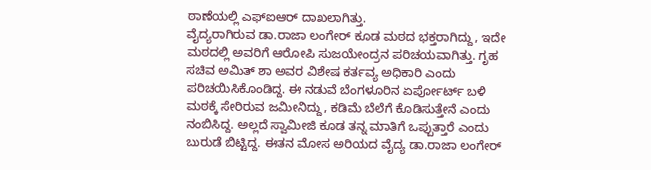ಠಾಣೆಯಲ್ಲಿ ಎಫ್ಐಆರ್ ದಾಖಲಾಗಿತ್ತು.
ವೈದ್ಯರಾಗಿರುವ ಡಾ.ರಾಜಾ ಲಂಗೇರ್ ಕೂಡ ಮಠದ ಭಕ್ತರಾಗಿದ್ದು, ಇದೇ ಮಠದಲ್ಲಿ ಅವರಿಗೆ ಆರೋಪಿ ಸುಜಯೇಂದ್ರನ ಪರಿಚಯವಾಗಿತ್ತು. ಗೃಹ ಸಚಿವ ಅಮಿತ್ ಶಾ ಅವರ ವಿಶೇಷ ಕರ್ತವ್ಯ ಅಧಿಕಾರಿ ಎಂದು ಪರಿಚಯಿಸಿಕೊಂಡಿದ್ದ. ಈ ನಡುವೆ ಬೆಂಗಳೂರಿನ ಏರ್ಪೋರ್ಟ್ ಬಳಿ ಮಠಕ್ಕೆ ಸೇರಿರುವ ಜಮೀನಿದ್ದು, ಕಡಿಮೆ ಬೆಲೆಗೆ ಕೊಡಿಸುತ್ತೇನೆ ಎಂದು ನಂಬಿಸಿದ್ದ. ಅಲ್ಲದೆ ಸ್ವಾಮೀಜಿ ಕೂಡ ತನ್ನ ಮಾತಿಗೆ ಒಪ್ಪುತ್ತಾರೆ ಎಂದು ಬುರುಡೆ ಬಿಟ್ಟಿದ್ದ. ಈತನ ಮೋಸ ಅರಿಯದ ವೈದ್ಯ ಡಾ.ರಾಜಾ ಲಂಗೇರ್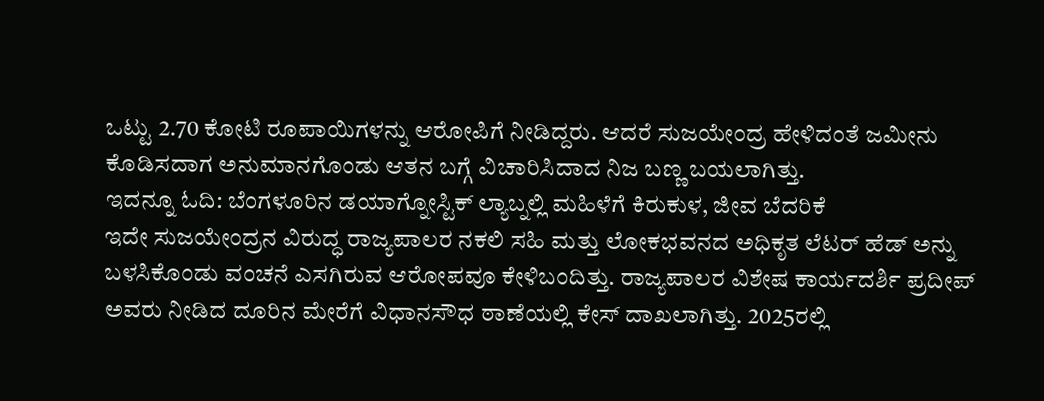ಒಟ್ಟು 2.70 ಕೋಟಿ ರೂಪಾಯಿಗಳನ್ನು ಆರೋಪಿಗೆ ನೀಡಿದ್ದರು. ಆದರೆ ಸುಜಯೇಂದ್ರ ಹೇಳಿದಂತೆ ಜಮೀನು ಕೊಡಿಸದಾಗ ಅನುಮಾನಗೊಂಡು ಆತನ ಬಗ್ಗೆ ವಿಚಾರಿಸಿದಾದ ನಿಜ ಬಣ್ಣ ಬಯಲಾಗಿತ್ತು.
ಇದನ್ನೂ ಓದಿ: ಬೆಂಗಳೂರಿನ ಡಯಾಗ್ನೋಸ್ಟಿಕ್ ಲ್ಯಾಬ್ನಲ್ಲಿ ಮಹಿಳೆಗೆ ಕಿರುಕುಳ, ಜೀವ ಬೆದರಿಕೆ
ಇದೇ ಸುಜಯೇಂದ್ರನ ವಿರುದ್ಧ ರಾಜ್ಯಪಾಲರ ನಕಲಿ ಸಹಿ ಮತ್ತು ಲೋಕಭವನದ ಅಧಿಕೃತ ಲೆಟರ್ ಹೆಡ್ ಅನ್ನು ಬಳಸಿಕೊಂಡು ವಂಚನೆ ಎಸಗಿರುವ ಆರೋಪವೂ ಕೇಳಿಬಂದಿತ್ತು. ರಾಜ್ಯಪಾಲರ ವಿಶೇಷ ಕಾರ್ಯದರ್ಶಿ ಪ್ರದೀಪ್ ಅವರು ನೀಡಿದ ದೂರಿನ ಮೇರೆಗೆ ವಿಧಾನಸೌಧ ಠಾಣೆಯಲ್ಲಿ ಕೇಸ್ ದಾಖಲಾಗಿತ್ತು. 2025ರಲ್ಲಿ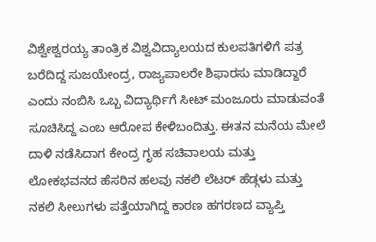ವಿಶ್ವೇಶ್ವರಯ್ಯ ತಾಂತ್ರಿಕ ವಿಶ್ವವಿದ್ಯಾಲಯದ ಕುಲಪತಿಗಳಿಗೆ ಪತ್ರ ಬರೆದಿದ್ದ ಸುಜಯೇಂದ್ರ, ರಾಜ್ಯಪಾಲರೇ ಶಿಫಾರಸು ಮಾಡಿದ್ದಾರೆ ಎಂದು ನಂಬಿಸಿ ಒಬ್ಬ ವಿದ್ಯಾರ್ಥಿಗೆ ಸೀಟ್ ಮಂಜೂರು ಮಾಡುವಂತೆ ಸೂಚಿಸಿದ್ದ ಎಂಬ ಆರೋಪ ಕೇಳಿಬಂದಿತ್ತು. ಈತನ ಮನೆಯ ಮೇಲೆ ದಾಳಿ ನಡೆಸಿದಾಗ ಕೇಂದ್ರ ಗೃಹ ಸಚಿವಾಲಯ ಮತ್ತು ಲೋಕಭವನದ ಹೆಸರಿನ ಹಲವು ನಕಲಿ ಲೆಟರ್ ಹೆಡ್ಗಳು ಮತ್ತು ನಕಲಿ ಸೀಲುಗಳು ಪತ್ತೆಯಾಗಿದ್ದ ಕಾರಣ ಹಗರಣದ ವ್ಯಾಪ್ತಿ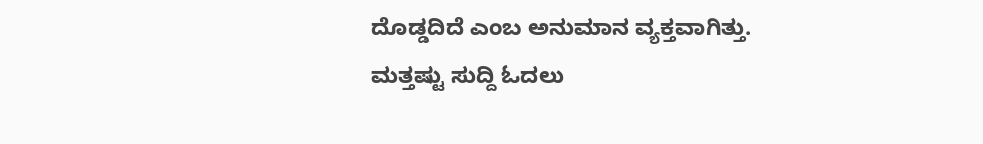ದೊಡ್ಡದಿದೆ ಎಂಬ ಅನುಮಾನ ವ್ಯಕ್ತವಾಗಿತ್ತು.
ಮತ್ತಷ್ಟು ಸುದ್ದಿ ಓದಲು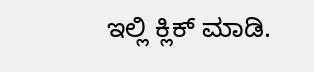ಇಲ್ಲಿ ಕ್ಲಿಕ್ ಮಾಡಿ.